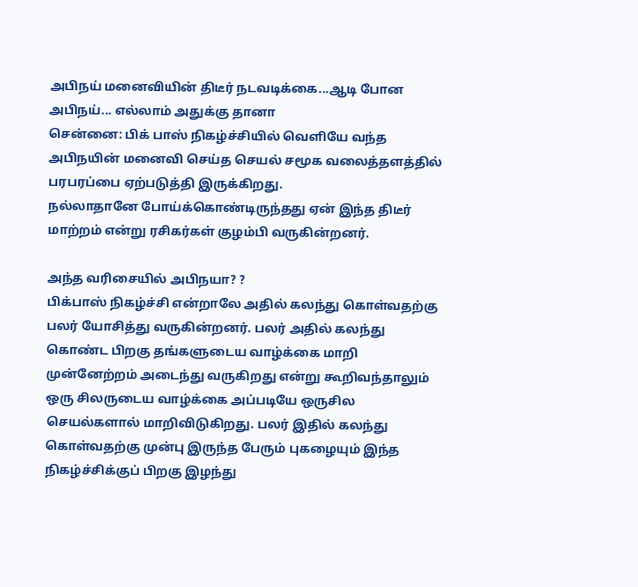அபிநய் மனைவியின் திடீர் நடவடிக்கை...ஆடி போன அபிநய்... எல்லாம் அதுக்கு தானா
சென்னை: பிக் பாஸ் நிகழ்ச்சியில் வெளியே வந்த அபிநயின் மனைவி செய்த செயல் சமூக வலைத்தளத்தில் பரபரப்பை ஏற்படுத்தி இருக்கிறது.
நல்லாதானே போய்க்கொண்டிருந்தது ஏன் இந்த திடீர் மாற்றம் என்று ரசிகர்கள் குழம்பி வருகின்றனர்.

அந்த வரிசையில் அபிநயா? ?
பிக்பாஸ் நிகழ்ச்சி என்றாலே அதில் கலந்து கொள்வதற்கு பலர் யோசித்து வருகின்றனர். பலர் அதில் கலந்து கொண்ட பிறகு தங்களுடைய வாழ்க்கை மாறி முன்னேற்றம் அடைந்து வருகிறது என்று கூறிவந்தாலும் ஒரு சிலருடைய வாழ்க்கை அப்படியே ஒருசில செயல்களால் மாறிவிடுகிறது. பலர் இதில் கலந்து கொள்வதற்கு முன்பு இருந்த பேரும் புகழையும் இந்த நிகழ்ச்சிக்குப் பிறகு இழந்து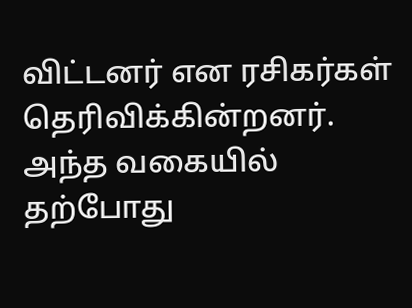விட்டனர் என ரசிகர்கள் தெரிவிக்கின்றனர். அந்த வகையில் தற்போது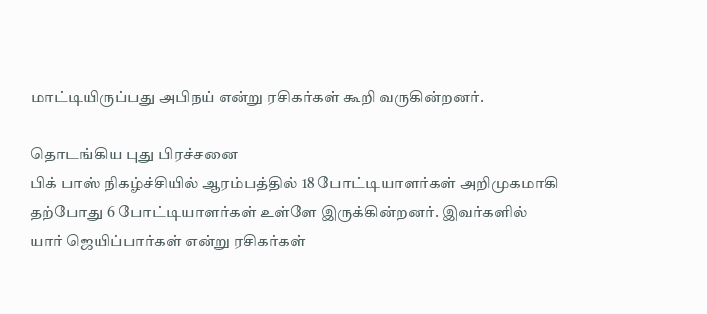மாட்டியிருப்பது அபிநய் என்று ரசிகர்கள் கூறி வருகின்றனர்.

தொடங்கிய புது பிரச்சனை
பிக் பாஸ் நிகழ்ச்சியில் ஆரம்பத்தில் 18 போட்டியாளர்கள் அறிமுகமாகி தற்போது 6 போட்டியாளர்கள் உள்ளே இருக்கின்றனர். இவர்களில் யார் ஜெயிப்பார்கள் என்று ரசிகர்கள்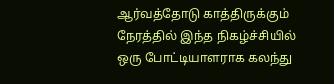ஆர்வத்தோடு காத்திருக்கும் நேரத்தில் இந்த நிகழ்ச்சியில் ஒரு போட்டியாளராக கலந்து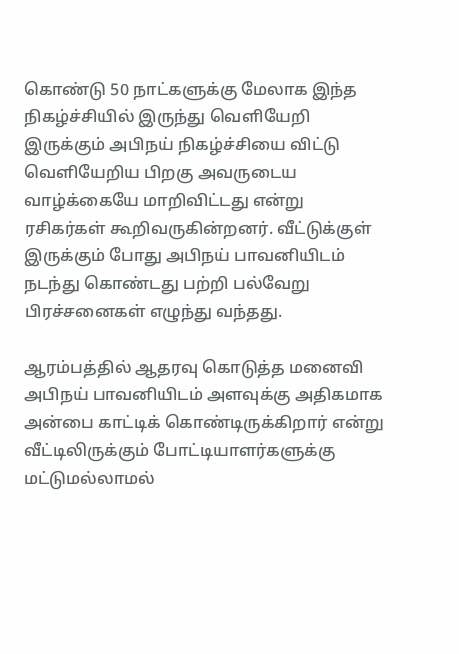கொண்டு 50 நாட்களுக்கு மேலாக இந்த நிகழ்ச்சியில் இருந்து வெளியேறி இருக்கும் அபிநய் நிகழ்ச்சியை விட்டு வெளியேறிய பிறகு அவருடைய வாழ்க்கையே மாறிவிட்டது என்று ரசிகர்கள் கூறிவருகின்றனர். வீட்டுக்குள் இருக்கும் போது அபிநய் பாவனியிடம் நடந்து கொண்டது பற்றி பல்வேறு பிரச்சனைகள் எழுந்து வந்தது.

ஆரம்பத்தில் ஆதரவு கொடுத்த மனைவி
அபிநய் பாவனியிடம் அளவுக்கு அதிகமாக அன்பை காட்டிக் கொண்டிருக்கிறார் என்று வீட்டிலிருக்கும் போட்டியாளர்களுக்கு மட்டுமல்லாமல்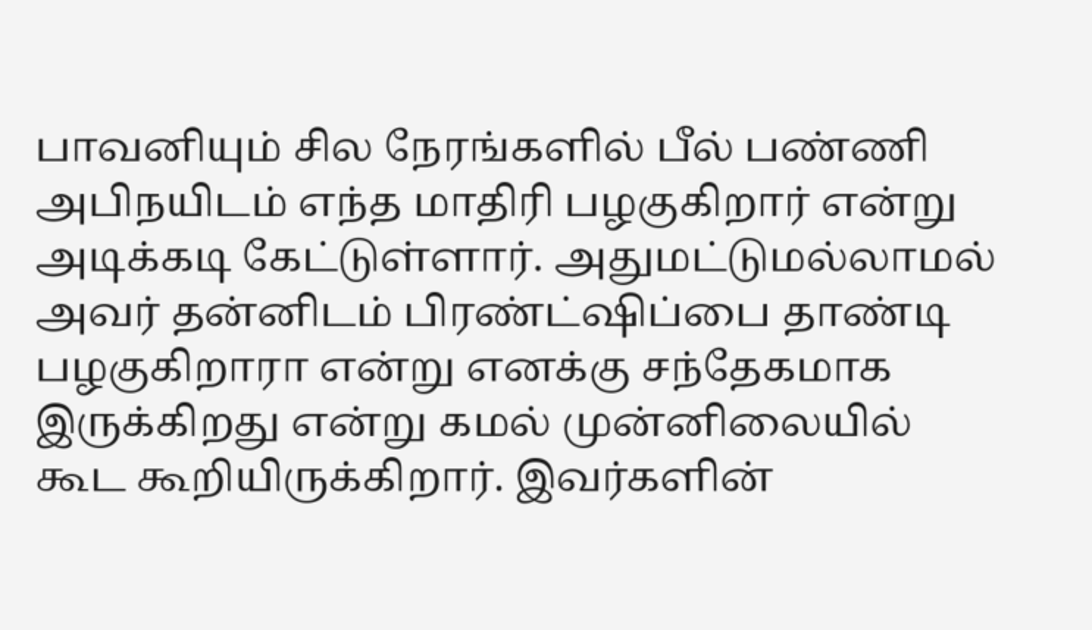பாவனியும் சில நேரங்களில் பீல் பண்ணி அபிநயிடம் எந்த மாதிரி பழகுகிறார் என்று அடிக்கடி கேட்டுள்ளார். அதுமட்டுமல்லாமல் அவர் தன்னிடம் பிரண்ட்ஷிப்பை தாண்டி பழகுகிறாரா என்று எனக்கு சந்தேகமாக இருக்கிறது என்று கமல் முன்னிலையில் கூட கூறியிருக்கிறார். இவர்களின்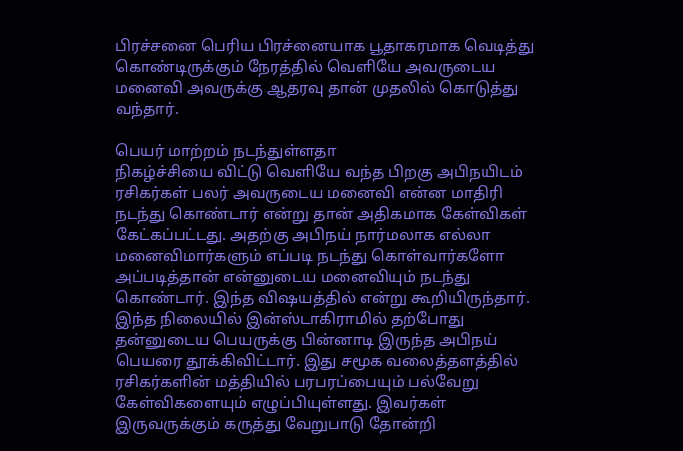பிரச்சனை பெரிய பிரச்னையாக பூதாகரமாக வெடித்து கொண்டிருக்கும் நேரத்தில் வெளியே அவருடைய மனைவி அவருக்கு ஆதரவு தான் முதலில் கொடுத்து வந்தார்.

பெயர் மாற்றம் நடந்துள்ளதா
நிகழ்ச்சியை விட்டு வெளியே வந்த பிறகு அபிநயிடம் ரசிகர்கள் பலர் அவருடைய மனைவி என்ன மாதிரி நடந்து கொண்டார் என்று தான் அதிகமாக கேள்விகள் கேட்கப்பட்டது. அதற்கு அபிநய் நார்மலாக எல்லா மனைவிமார்களும் எப்படி நடந்து கொள்வார்களோ அப்படித்தான் என்னுடைய மனைவியும் நடந்து கொண்டார். இந்த விஷயத்தில் என்று கூறியிருந்தார். இந்த நிலையில் இன்ஸ்டாகிராமில் தற்போது தன்னுடைய பெயருக்கு பின்னாடி இருந்த அபிநய் பெயரை தூக்கிவிட்டார். இது சமூக வலைத்தளத்தில் ரசிகர்களின் மத்தியில் பரபரப்பையும் பல்வேறு கேள்விகளையும் எழுப்பியுள்ளது. இவர்கள் இருவருக்கும் கருத்து வேறுபாடு தோன்றி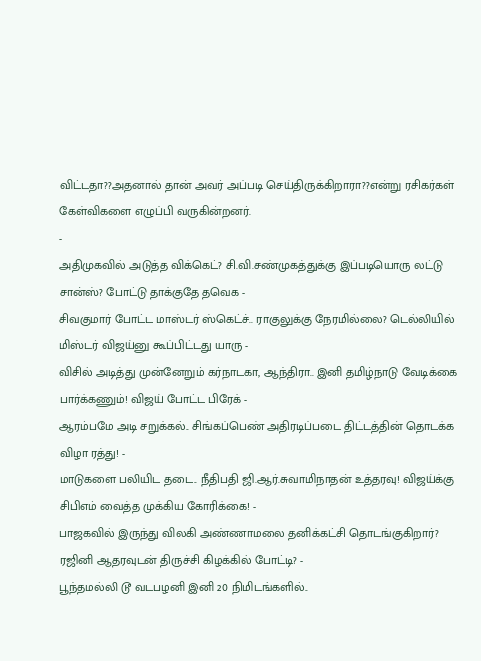விட்டதா??அதனால் தான் அவர் அப்படி செய்திருக்கிறாரா??என்று ரசிகர்கள் கேள்விகளை எழுப்பி வருகின்றனர்.
-
அதிமுகவில் அடுத்த விக்கெட்? சி.வி.சண்முகத்துக்கு இப்படியொரு லட்டு சான்ஸ்? போட்டு தாக்குதே தவெக -
சிவகுமார் போட்ட மாஸ்டர் ஸ்கெட்ச்.. ராகுலுக்கு நேரமில்லை? டெல்லியில் மிஸ்டர் விஜய்னு கூப்பிட்டது யாரு -
விசில் அடித்து முன்னேறும் கர்நாடகா, ஆந்திரா.. இனி தமிழ்நாடு வேடிக்கை பார்க்கணும்! விஜய் போட்ட பிரேக் -
ஆரம்பமே அடி சறுக்கல்.. சிங்கப்பெண் அதிரடிப்படை திட்டத்தின் தொடக்க விழா ரத்து! -
மாடுகளை பலியிட தடை.. நீதிபதி ஜி.ஆர்.சுவாமிநாதன் உத்தரவு! விஜய்க்கு சிபிஎம் வைத்த முக்கிய கோரிக்கை! -
பாஜகவில் இருந்து விலகி அண்ணாமலை தனிக்கட்சி தொடங்குகிறார்? ரஜினி ஆதரவுடன் திருச்சி கிழக்கில் போட்டி? -
பூந்தமல்லி டூ வடபழனி இனி 20 நிமிடங்களில்..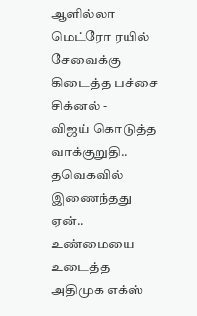ஆளில்லா மெட்ரோ ரயில் சேவைக்கு கிடைத்த பச்சை சிக்னல் -
விஜய் கொடுத்த வாக்குறுதி.. தவெகவில் இணைந்தது ஏன்.. உண்மையை உடைத்த அதிமுக எக்ஸ்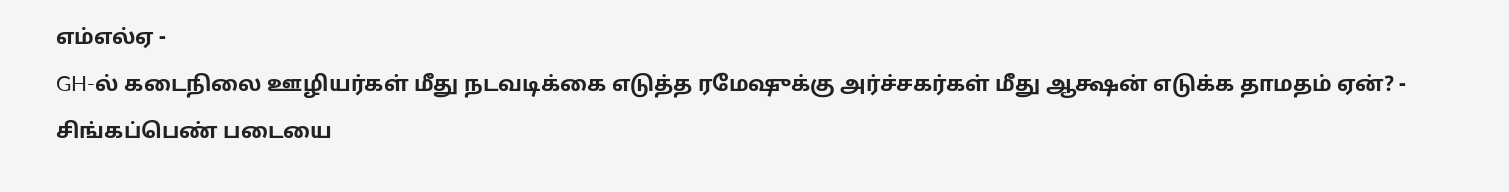எம்எல்ஏ -
GH-ல் கடைநிலை ஊழியர்கள் மீது நடவடிக்கை எடுத்த ரமேஷுக்கு அர்ச்சகர்கள் மீது ஆக்ஷன் எடுக்க தாமதம் ஏன்? -
சிங்கப்பெண் படையை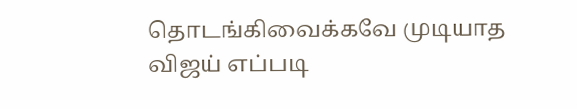தொடங்கிவைக்கவே முடியாத விஜய் எப்படி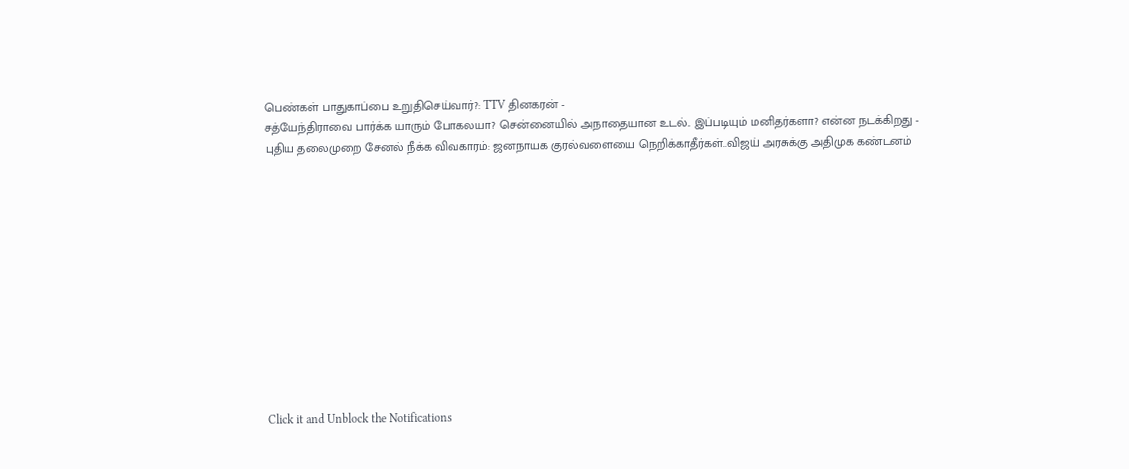பெண்கள் பாதுகாப்பை உறுதிசெய்வார்?: TTV தினகரன் -
சத்யேந்திராவை பார்க்க யாரும் போகலயா? சென்னையில் அநாதையான உடல்.. இப்படியும் மனிதர்களா? என்ன நடக்கிறது -
புதிய தலைமுறை சேனல் நீக்க விவகாரம்: ஜனநாயக குரல்வளையை நெறிக்காதீர்கள்..விஜய் அரசுக்கு அதிமுக கண்டனம்












Click it and Unblock the Notifications